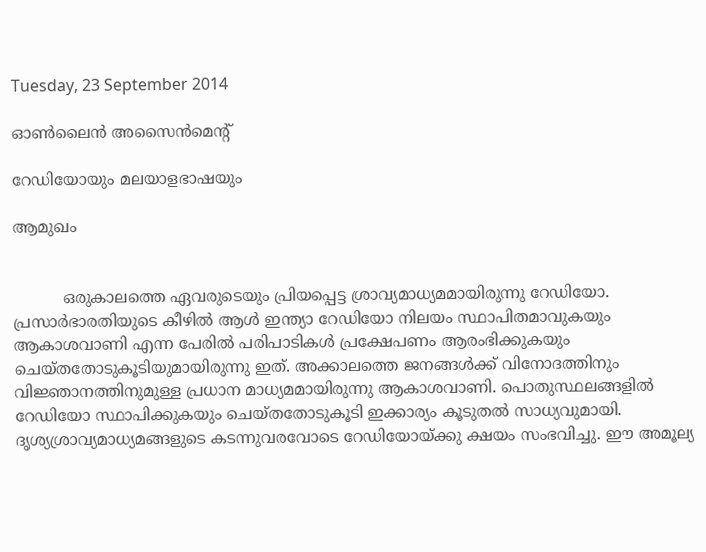Tuesday, 23 September 2014

ഓണ്‍ലൈന്‍ അസൈന്‍മെന്‍റ്

റേഡിയോയും മലയാളഭാഷയും

ആമുഖം


          ഒരുകാലത്തെ ഏവരുടെയും പ്രിയപ്പെട്ട ശ്രാവ്യമാധ്യമമായിരുന്നു റേഡിയോ.  പ്രസാര്‍ഭാരതിയുടെ കീഴില്‍ ആള്‍ ഇന്ത്യാ റേഡിയോ നിലയം സ്ഥാപിതമാവുകയും ആകാശവാണി എന്ന പേരില്‍ പരിപാടികള്‍ പ്രക്ഷേപണം ആരംഭിക്കുകയും ചെയ്തതോടുകൂടിയുമായിരുന്നു ഇത്. അക്കാലത്തെ ജനങ്ങള്‍ക്ക് വിനോദത്തിനും വിജ്ഞാനത്തിനുമുള്ള പ്രധാന മാധ്യമമായിരുന്നു ആകാശവാണി. പൊതുസ്ഥലങ്ങളില്‍ റേഡിയോ സ്ഥാപിക്കുകയും ചെയ്തതോടുകൂടി ഇക്കാര്യം കൂടുതല്‍ സാധ്യവുമായി. ദൃശ്യശ്രാവ്യമാധ്യമങ്ങളുടെ കടന്നുവരവോടെ റേഡിയോയ്ക്കു ക്ഷയം സംഭവിച്ചു. ഈ അമൂല്യ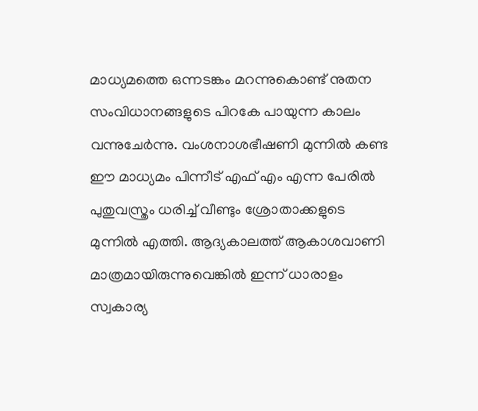മാധ്യമത്തെ ഒന്നടങ്കം മറന്നുകൊണ്ട് നുതന സംവിധാനങ്ങളുടെ പിറകേ പായുന്ന കാലം വന്നുചേര്‍ന്നു. വംശനാശഭീഷണി മുന്നില്‍ കണ്ട ഈ മാധ്യമം പിന്നീട് എഫ് എം എന്ന പേരില്‍ പുതുവസ്ത്രം ധരിച്ച് വീണ്ടും ശ്രോതാക്കളുടെ മുന്നില്‍ എത്തി. ആദ്യകാലത്ത് ആകാശവാണി മാത്രമായിരുന്നുവെങ്കില്‍ ഇന്ന് ധാരാളം സ്വകാര്യ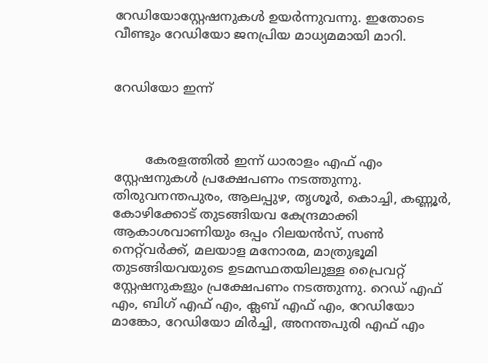റേഡിയോസ്റ്റേഷനുകള്‍ ഉയര്‍ന്നുവന്നു. ഇതോടെ വീണ്ടും റേഡിയോ ജനപ്രിയ മാധ്യമമായി മാറി.


റേഡിയോ ഇന്ന്



        കേരളത്തില്‍ ഇന്ന് ധാരാളം എഫ് എം സ്റ്റേഷനുകള്‍ പ്രക്ഷേപണം നടത്തുന്നു. തിരുവനന്തപുരം, ആലപ്പുഴ, തൃശൂര്‍, കൊച്ചി, കണ്ണൂര്‍, കോഴിക്കോട് തുടങ്ങിയവ കേന്ദ്രമാക്കി ആകാശവാണിയും ഒപ്പം റിലയന്‍സ്, സണ്‍ നെറ്റ്‌വര്‍ക്ക്, മലയാള മനോരമ, മാത്രുഭൂമി  തുടങ്ങിയവയുടെ ഉടമസ്ഥതയിലുള്ള പ്രൈവറ്റ് സ്റ്റേഷനുകളും പ്രക്ഷേപണം നടത്തുന്നു. റെഡ് എഫ് എം, ബിഗ്‌ എഫ് എം, ക്ലബ്‌ എഫ് എം, റേഡിയോ മാങ്കോ, റേഡിയോ മിര്‍ച്ചി, അനന്തപുരി എഫ് എം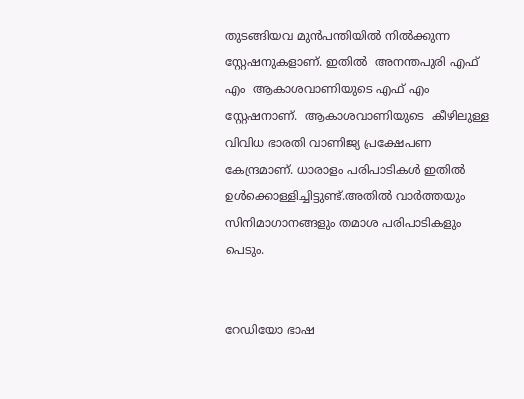തുടങ്ങിയവ മുന്‍പന്തിയില്‍ നില്‍ക്കുന്ന സ്റ്റേഷനുകളാണ്. ഇതില്‍  അനന്തപുരി എഫ് എം  ആകാശവാണിയുടെ എഫ് എം സ്റ്റേഷനാണ്.  ആകാശവാണിയുടെ  കീഴിലുള്ള വിവിധ ഭാരതി വാണിജ്യ പ്രക്ഷേപണ കേന്ദ്രമാണ്. ധാരാളം പരിപാടികള്‍ ഇതില്‍ ഉള്‍ക്കൊള്ളിച്ചിട്ടുണ്ട്.അതില്‍ വാര്‍ത്തയും സിനിമാഗാനങ്ങളും തമാശ പരിപാടികളും പെടും.


റേഡിയോ ഭാഷ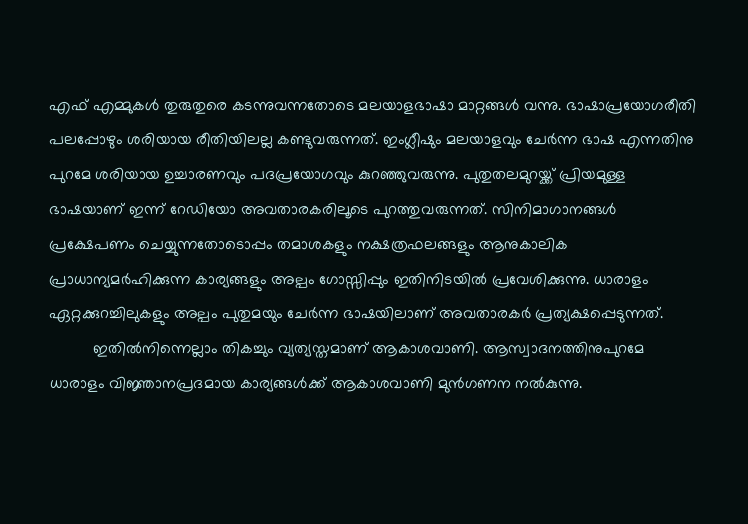എഫ് എമ്മുകള്‍ തുരുതുരെ കടന്നുവന്നതോടെ മലയാളഭാഷാ മാറ്റങ്ങള്‍ വന്നു. ഭാഷാപ്രയോഗരീതി പലപ്പോഴും ശരിയായ രീതിയിലല്ല കണ്ടുവരുന്നത്. ഇംഗ്ലീഷും മലയാളവും ചേര്‍ന്ന ഭാഷ എന്നതിനു പുറമേ ശരിയായ ഉച്ചാരണവും പദപ്രയോഗവും കുറഞ്ഞുവരുന്നു. പുതുതലമുറയ്ക്ക് പ്രിയമുള്ള ഭാഷയാണ്‌ ഇന്ന് റേഡിയോ അവതാരകരിലൂടെ പുറത്തുവരുന്നത്. സിനിമാഗാനങ്ങള്‍ പ്രക്ഷേപണം ചെയ്യുന്നതോടൊപ്പം തമാശകളും നക്ഷത്രഫലങ്ങളും ആനുകാലിക പ്രാധാന്യമര്‍ഹിക്കുന്ന കാര്യങ്ങളും അല്പം ഗോസ്സിപ്പും ഇതിനിടയില്‍ പ്രവേശിക്കുന്നു. ധാരാളം ഏറ്റക്കുറച്ചിലുകളും അല്പം പുതുമയും ചേര്‍ന്ന ഭാഷയിലാണ് അവതാരകര്‍ പ്രത്യക്ഷപ്പെടുന്നത്.
          ഇതില്‍നിന്നെല്ലാം തികച്ചും വ്യത്യസ്തമാണ് ആകാശവാണി. ആസ്വാദനത്തിനുപുറമേ ധാരാളം വിജ്ഞാനപ്രദമായ കാര്യങ്ങള്‍ക്ക് ആകാശവാണി മുന്‍ഗണന നല്‍കുന്നു.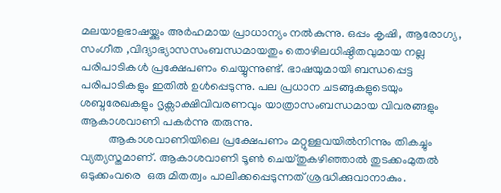മലയാളഭാഷയ്ക്കും അര്‍ഹമായ പ്രാധാന്യം നല്‍കുന്നു. ഒപ്പം കൃഷി, ആരോഗ്യ, സംഗീത ,വിദ്യാഭ്യാസസംബന്ധമായതും തൊഴിലധിഷ്ഠിതവുമായ നല്ല പരിപാടികള്‍ പ്രക്ഷേപണം ചെയ്യുന്നുണ്ട്. ഭാഷയുമായി ബന്ധപ്പെട്ട പരിപാടികളും ഇതില്‍ ഉള്‍പ്പെടുന്നു. പല പ്രധാന ചടങ്ങുകളുടെയും ശബ്ദരേഖകളും ദൃക്സാക്ഷിവിവരണവും യാത്രാസംബന്ധമായ വിവരങ്ങളും ആകാശവാണി പകര്‍ന്നു തരുന്നു.
          ആകാശവാണിയിലെ പ്രക്ഷേപണം മറ്റുള്ളവയില്‍നിന്നും തികച്ചും വ്യത്യസ്തമാണ്. ആകാശവാണി ടൂണ്‍ ചെയ്തുകഴിഞ്ഞാല്‍ തുടക്കംമുതല്‍ ഒടുക്കംവരെ  ഒരു മിതത്വം പാലിക്കപ്പെടുന്നത് ശ്രദ്ധിക്കുവാനാകും.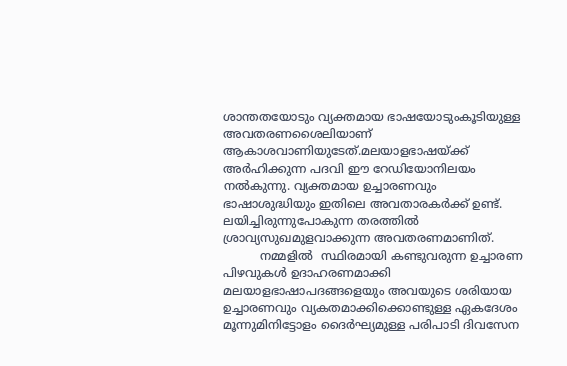ശാന്തതയോടും വ്യക്തമായ ഭാഷയോടുംകൂടിയുള്ള അവതരണശൈലിയാണ് ആകാശവാണിയുടേത്.മലയാളഭാഷയ്ക്ക് അര്‍ഹിക്കുന്ന പദവി ഈ റേഡിയോനിലയം നല്‍കുന്നു. വ്യക്തമായ ഉച്ചാരണവും ഭാഷാശുദ്ധിയും ഇതിലെ അവതാരകര്‍ക്ക് ഉണ്ട്. ലയിച്ചിരുന്നുപോകുന്ന തരത്തില്‍ ശ്രാവ്യസുഖമുളവാക്കുന്ന അവതരണമാണിത്.
          നമ്മളില്‍  സ്ഥിരമായി കണ്ടുവരുന്ന ഉച്ചാരണ പിഴവുകള്‍ ഉദാഹരണമാക്കി മലയാളഭാഷാപദങ്ങളെയും അവയുടെ ശരിയായ ഉച്ചാരണവും വ്യകതമാക്കിക്കൊണ്ടുള്ള ഏകദേശം മൂന്നുമിനിട്ടോളം ദൈര്‍ഘ്യമുള്ള പരിപാടി ദിവസേന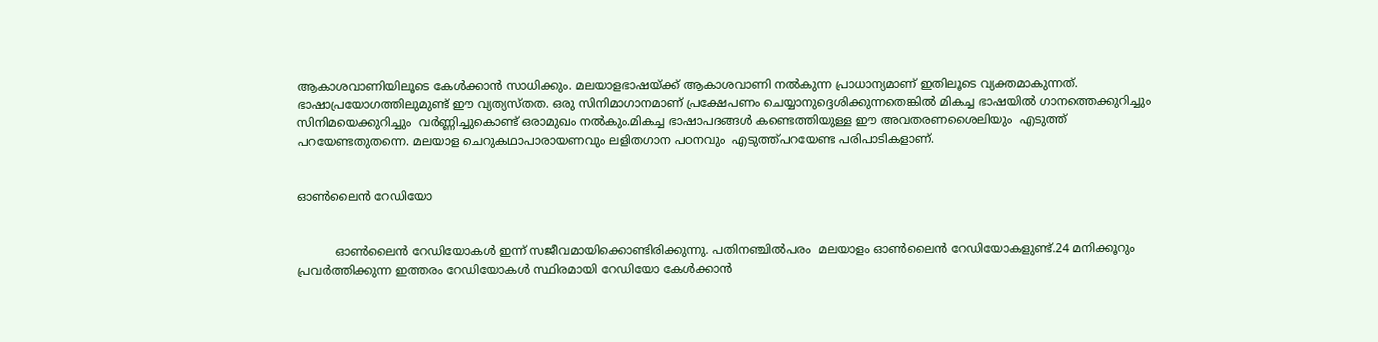ആകാശവാണിയിലൂടെ കേള്‍ക്കാന്‍ സാധിക്കും. മലയാളഭാഷയ്ക്ക് ആകാശവാണി നല്‍കുന്ന പ്രാധാന്യമാണ് ഇതിലൂടെ വ്യക്തമാകുന്നത്. ഭാഷാപ്രയോഗത്തിലുമുണ്ട് ഈ വ്യത്യസ്തത. ഒരു സിനിമാഗാനമാണ് പ്രക്ഷേപണം ചെയ്യാനുദ്ദെശിക്കുന്നതെങ്കില്‍ മികച്ച ഭാഷയില്‍ ഗാനത്തെക്കുറിച്ചും സിനിമയെക്കുറിച്ചും  വര്‍ണ്ണിച്ചുകൊണ്ട് ഒരാമുഖം നല്‍കും.മികച്ച ഭാഷാപദങ്ങള്‍ കണ്ടെത്തിയുള്ള ഈ അവതരണശൈലിയും  എടുത്ത് പറയേണ്ടതുതന്നെ. മലയാള ചെറുകഥാപാരായണവും ലളിതഗാന പഠനവും  എടുത്ത്പറയേണ്ട പരിപാടികളാണ്.


ഓണ്‍ലൈന്‍ റേഡിയോ


          ഓണ്‍ലൈന്‍ റേഡിയോകള്‍ ഇന്ന് സജീവമായിക്കൊണ്ടിരിക്കുന്നു. പതിനഞ്ചില്‍പരം  മലയാളം ഓണ്‍ലൈന്‍ റേഡിയോകളുണ്ട്.24 മനിക്കൂറും പ്രവര്‍ത്തിക്കുന്ന ഇത്തരം റേഡിയോകള്‍ സ്ഥിരമായി റേഡിയോ കേള്‍ക്കാന്‍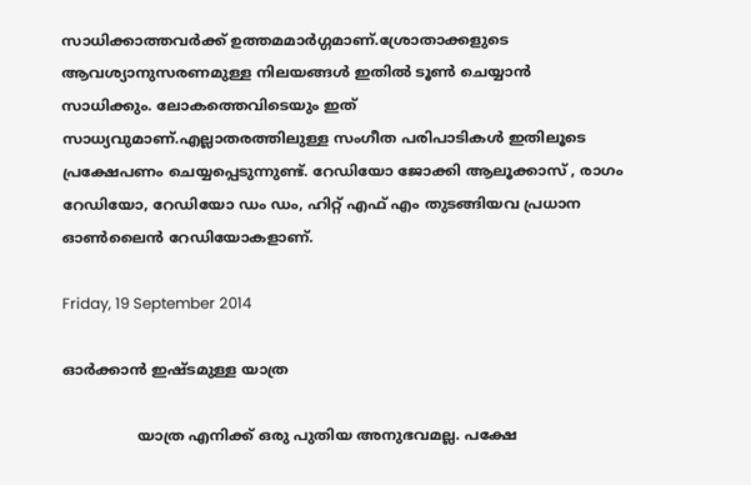സാധിക്കാത്തവര്‍ക്ക് ഉത്തമമാര്‍ഗ്ഗമാണ്.ശ്രോതാക്കളുടെ ആവശ്യാനുസരണമുള്ള നിലയങ്ങള്‍ ഇതില്‍ ടൂണ്‍ ചെയ്യാന്‍ സാധിക്കും. ലോകത്തെവിടെയും ഇത് സാധ്യവുമാണ്‌.എല്ലാതരത്തിലുള്ള സംഗീത പരിപാടികള്‍ ഇതിലൂടെ പ്രക്ഷേപണം ചെയ്യപ്പെടുന്നുണ്ട്. റേഡിയോ ജോക്കി ആലൂക്കാസ് , രാഗം റേഡിയോ, റേഡിയോ ഡം ഡം, ഹിറ്റ്‌ എഫ് എം തുടങ്ങിയവ പ്രധാന ഓണ്‍ലൈന്‍ റേഡിയോകളാണ്.

Friday, 19 September 2014

ഓര്‍ക്കാന്‍ ഇഷ്ടമുള്ള യാത്ര

                യാത്ര എനിക്ക് ഒരു പുതിയ അനുഭവമല്ല. പക്ഷേ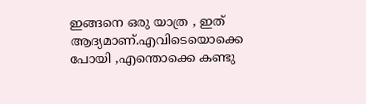ഇങ്ങനെ ഒരു യാത്ര , ഇത് ആദ്യമാണ്.എവിടെയൊക്കെ പോയി ,എന്തൊക്കെ കണ്ടു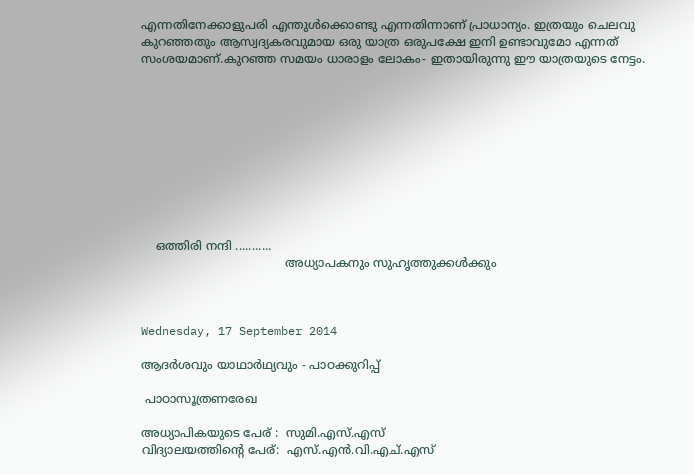എന്നതിനേക്കാളുപരി എന്തുള്‍ക്കൊണ്ടു എന്നതിന്നാണ് പ്രാധാന്യം. ഇത്രയും ചെലവു കുറഞ്ഞതും ആസ്വദ്യകരവുമായ ഒരു യാത്ര ഒരുപക്ഷേ ഇനി ഉണ്ടാവുമോ എന്നത് സംശയമാണ്.കുറഞ്ഞ സമയം ധാരാളം ലോകം- ഇതായിരുന്നു ഈ യാത്രയുടെ നേട്ടം.










    ഒത്തിരി നന്ദി ...........
                                       അധ്യാപകനും സുഹൃത്തുക്കള്‍ക്കും



Wednesday, 17 September 2014

ആദര്‍ശവും യാഥാര്‍ഥ്യവും - പാഠക്കുറിപ്പ്‌

 പാഠാസൂത്രണരേഖ

അധ്യാപികയുടെ പേര് :  സുമി.എസ്.എസ്
വിദ്യാലയത്തിന്‍റെ പേര്:  എസ്.എന്‍.വി.എച്.എസ്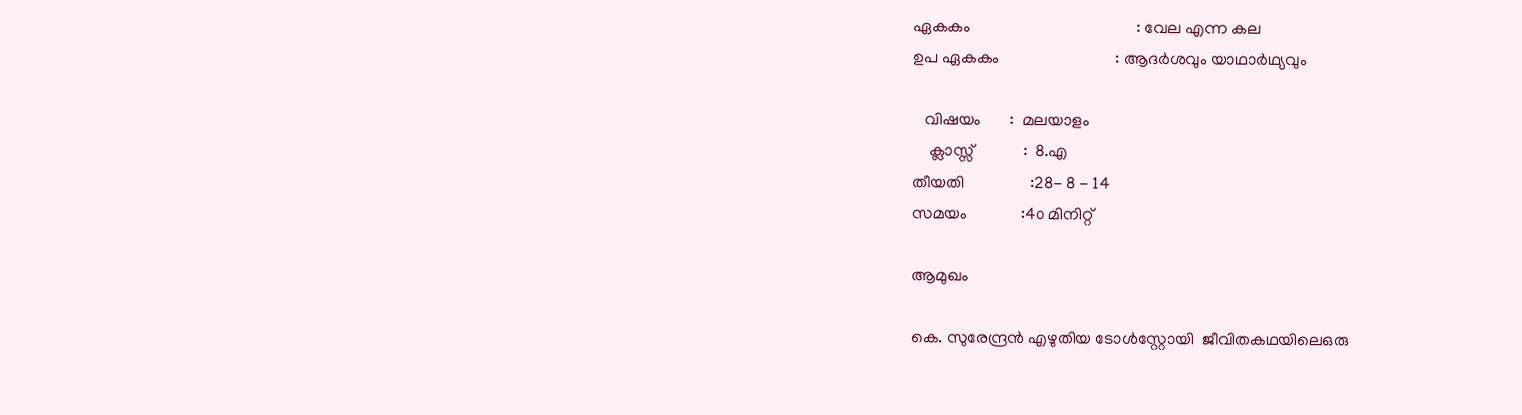ഏകകം                                        : വേല എന്ന കല
ഉപ ഏകകം                            : ആദര്‍ശവും യാഥാര്‍ഥ്യവും

   വിഷയം       :  മലയാളം
    ക്ലാസ്സ്‌            :  8.എ
തീയതി                :28- 8 - 14
സമയം             :4൦ മിനിറ്റ്

ആമുഖം

കെ. സുരേന്ദ്രന്‍ എഴുതിയ ടോള്‍സ്റ്റോയി  ജീവിതകഥയിലെഒരു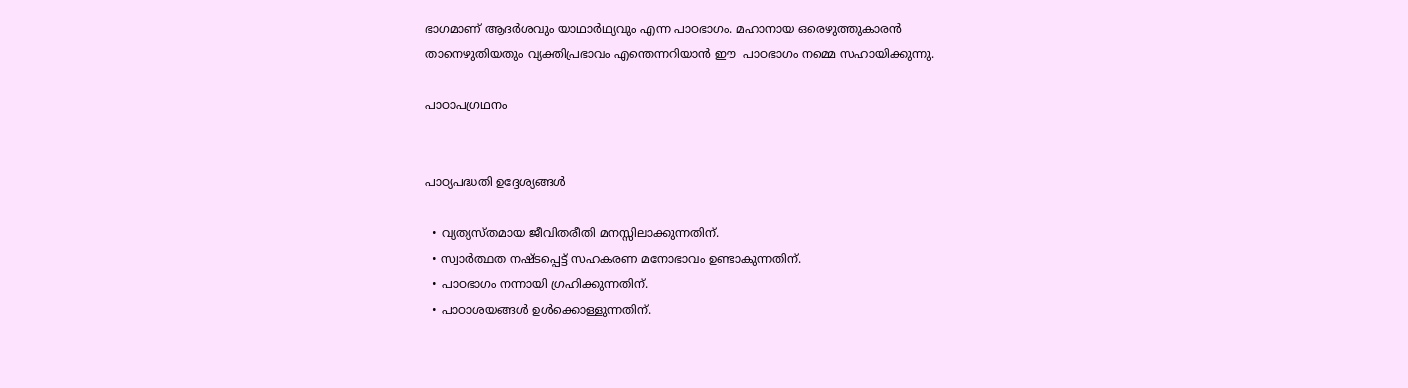ഭാഗമാണ് ആദര്‍ശവും യാഥാര്‍ഥ്യവും എന്ന പാഠഭാഗം. മഹാനായ ഒരെഴുത്തുകാരന്‍ താനെഴുതിയതും വ്യക്തിപ്രഭാവം എന്തെന്നറിയാന്‍ ഈ  പാഠഭാഗം നമ്മെ സഹായിക്കുന്നു.

പാഠാപഗ്രഥനം


പാഠ്യപദ്ധതി ഉദ്ദേശ്യങ്ങള്‍

  • വ്യത്യസ്തമായ ജീവിതരീതി മനസ്സിലാക്കുന്നതിന്.
  • സ്വാര്‍ത്ഥത നഷ്ടപ്പെട്ട് സഹകരണ മനോഭാവം ഉണ്ടാകുന്നതിന്.
  • പാഠഭാഗം നന്നായി ഗ്രഹിക്കുന്നതിന്.
  • പാഠാശയങ്ങള്‍ ഉള്‍ക്കൊള്ളുന്നതിന്.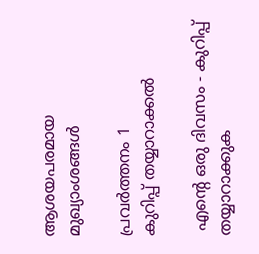ആശയപരമായ മുഖ്യാംശങ്ങള്‍

പ്രവര്‍ത്തനം 1
കുറിപ്പ് തയ്യാറാക്കല്‍

 എന്‍റെ ഒരു ദിവസം - കുറിപ്പ് തയ്യാറാക്കുക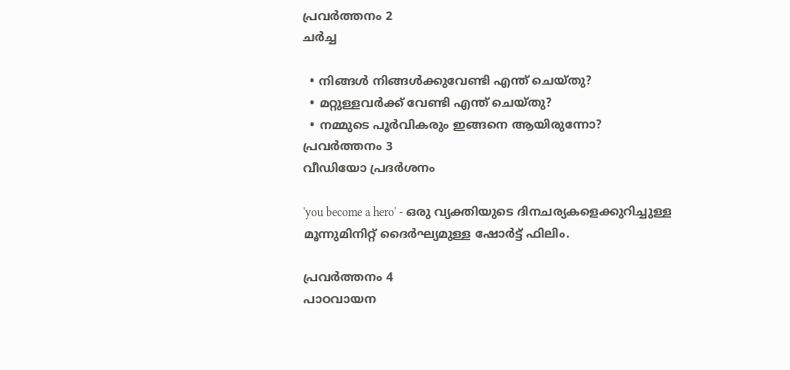പ്രവര്‍ത്തനം 2
ചര്‍ച്ച

  • നിങ്ങള്‍ നിങ്ങള്‍ക്കുവേണ്ടി എന്ത് ചെയ്തു?
  • മറ്റുള്ളവര്‍ക്ക് വേണ്ടി എന്ത് ചെയ്തു?
  • നമ്മുടെ പൂര്‍വികരും ഇങ്ങനെ ആയിരുന്നോ?
പ്രവര്‍ത്തനം 3
വീഡിയോ പ്രദര്‍ശനം

'you become a hero' - ഒരു വ്യക്തിയുടെ ദിനചര്യകളെക്കുറിച്ചുള്ള മൂന്നുമിനിറ്റ് ദൈര്‍ഘ്യമുള്ള ഷോര്‍ട്ട് ഫിലിം.

പ്രവര്‍ത്തനം 4
പാഠവായന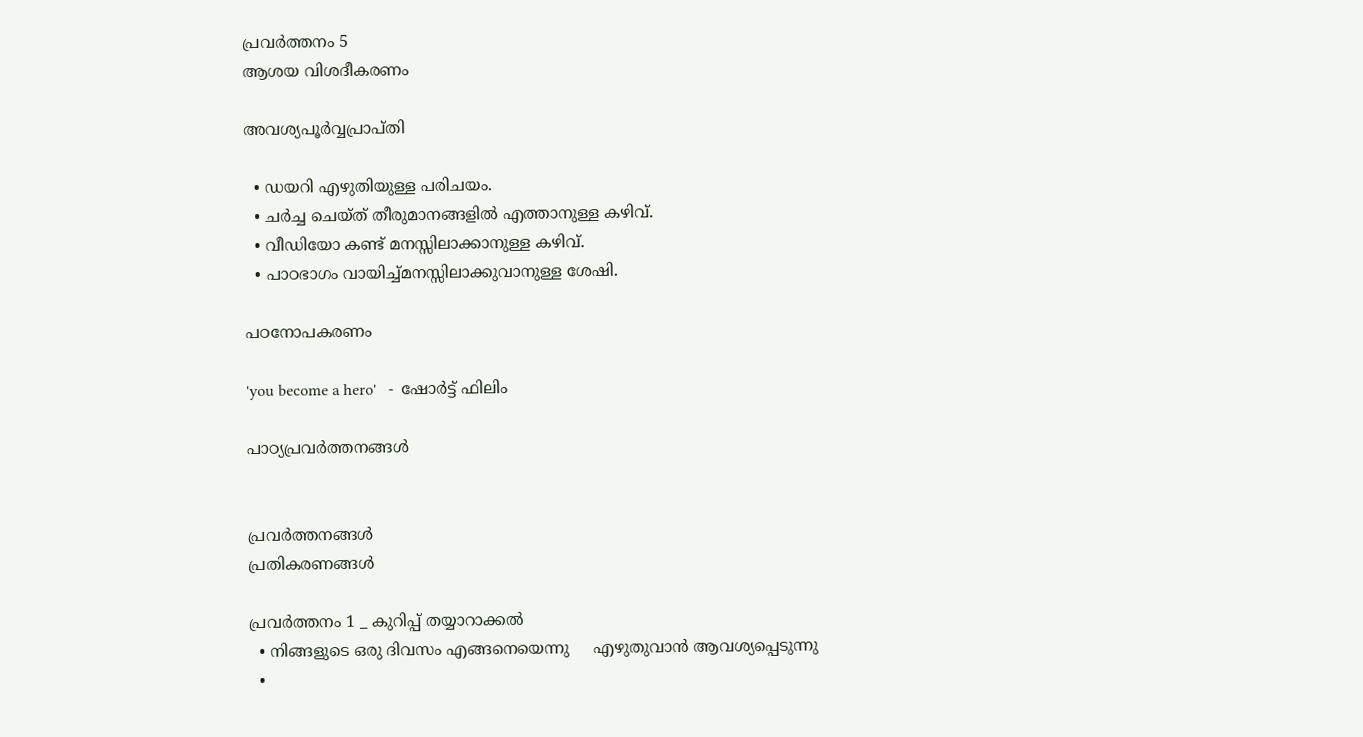പ്രവര്‍ത്തനം 5
ആശയ വിശദീകരണം

അവശ്യപൂര്‍വ്വപ്രാപ്തി

  • ഡയറി എഴുതിയുള്ള പരിചയം.
  • ചര്‍ച്ച ചെയ്ത് തീരുമാനങ്ങളില്‍ എത്താനുള്ള കഴിവ്.
  • വീഡിയോ കണ്ട് മനസ്സിലാക്കാനുള്ള കഴിവ്.
  • പാഠഭാഗം വായിച്ച്മനസ്സിലാക്കുവാനുള്ള ശേഷി.

പഠനോപകരണം

'you become a hero'   -  ഷോര്‍ട്ട് ഫിലിം

പാഠ്യപ്രവര്‍ത്തനങ്ങള്‍


പ്രവര്‍ത്തനങ്ങള്‍                                                                              പ്രതികരണങ്ങള്‍

പ്രവര്‍ത്തനം 1 _ കുറിപ്പ് തയ്യാറാക്കല്‍
  • നിങ്ങളുടെ ഒരു ദിവസം എങ്ങനെയെന്നു     എഴുതുവാന്‍ ആവശ്യപ്പെടുന്നു
  •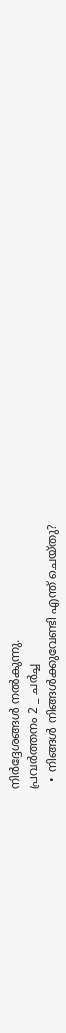നിര്‍ദ്ദേശങ്ങള്‍ നല്‍കുന്നു.
പ്രവര്‍ത്തനം 2 _ ചര്‍ച്ച
  • നിങ്ങള്‍ നിങ്ങള്‍ക്കുവേണ്ടി എന്ത് ചെയ്തു?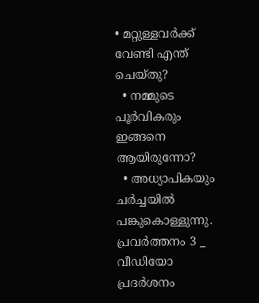• മറ്റുള്ളവര്‍ക്ക് വേണ്ടി എന്ത് ചെയ്തു?
  • നമ്മുടെ പൂര്‍വികരും ഇങ്ങനെ ആയിരുന്നോ?
  • അധ്യാപികയും ചര്‍ച്ചയില്‍ പങ്കുകൊള്ളുന്നു.
പ്രവര്‍ത്തനം 3 _  വീഡിയോ പ്രദര്‍ശനം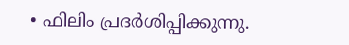• ഫിലിം പ്രദര്‍ശിപ്പിക്കുന്നു.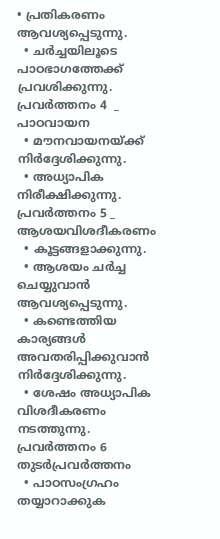• പ്രതികരണം ആവശ്യപ്പെടുന്നു.
  • ചര്‍ച്ചയിലൂടെ പാഠഭാഗത്തേക്ക് പ്രവശിക്കുന്നു.
പ്രവര്‍ത്തനം 4  _  പാഠവായന
  • മൗനവായനയ്ക്ക് നിര്‍ദ്ദേശിക്കുന്നു.
  • അധ്യാപിക നിരീക്ഷിക്കുന്നു.
പ്രവര്‍ത്തനം 5 _  ആശയവിശദീകരണം
  • കൂട്ടങ്ങളാക്കുന്നു.
  • ആശയം ചര്‍ച്ച ചെയ്യുവാന്‍ ആവശ്യപ്പെടുന്നു.
  • കണ്ടെത്തിയ കാര്യങ്ങള്‍ അവതരിപ്പിക്കുവാന്‍ നിര്‍ദ്ദേശിക്കുന്നു.
  • ശേഷം അധ്യാപിക വിശദീകരണം  നടത്തുന്നു.
പ്രവര്‍ത്തനം 6
തുടര്‍പ്രവര്‍ത്തനം
  • പാഠസംഗ്രഹം തയ്യാറാക്കുക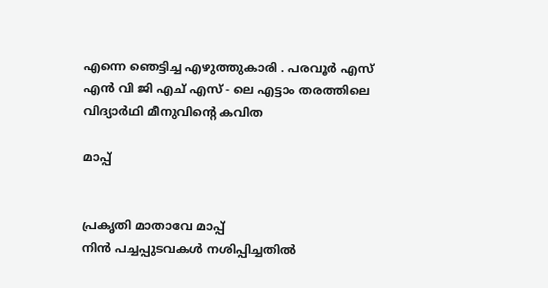എന്നെ ഞെട്ടിച്ച എഴുത്തുകാരി . പരവൂര്‍ എസ് എന്‍ വി ജി എച് എസ് - ലെ എട്ടാം തരത്തിലെ വിദ്യാര്‍ഥി മീനുവിന്‍റെ കവിത

മാപ്പ്


പ്രകൃതി മാതാവേ മാപ്പ്
നിന്‍ പച്ചപ്പുടവകള്‍ നശിപ്പിച്ചതില്‍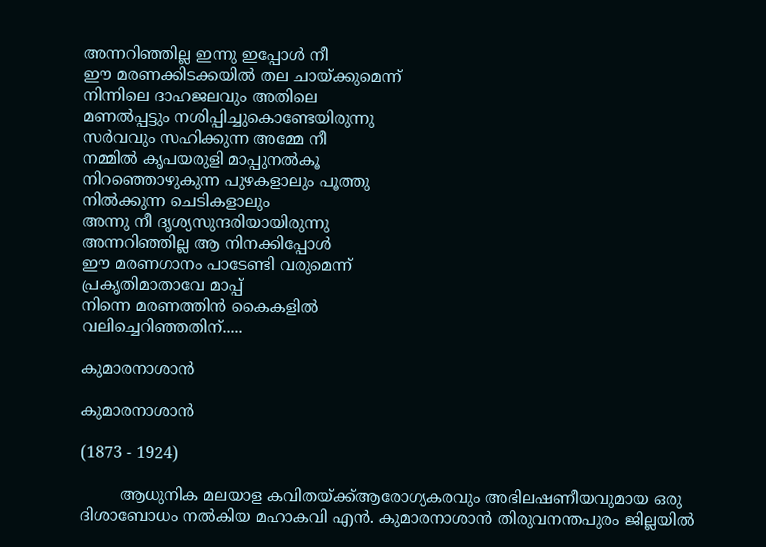അന്നറിഞ്ഞില്ല ഇന്നു ഇപ്പോള്‍ നീ
ഈ മരണക്കിടക്കയില്‍ തല ചായ്ക്കുമെന്ന്‍
നിന്നിലെ ദാഹജലവും അതിലെ
മണല്‍പ്പട്ടും നശിപ്പിച്ചുകൊണ്ടേയിരുന്നു
സര്‍വവും സഹിക്കുന്ന അമ്മേ നീ
നമ്മില്‍ കൃപയരുളി മാപ്പുനല്‍കൂ
നിറഞ്ഞൊഴുകുന്ന പുഴകളാലും പൂത്തു
നില്‍ക്കുന്ന ചെടികളാലും
അന്നു നീ ദൃശ്യസുന്ദരിയായിരുന്നു
അന്നറിഞ്ഞില്ല ആ നിനക്കിപ്പോള്‍
ഈ മരണഗാനം പാടേണ്ടി വരുമെന്ന്
പ്രകൃതിമാതാവേ മാപ്പ്
നിന്നെ മരണത്തിന്‍ കൈകളില്‍
വലിച്ചെറിഞ്ഞതിന്.....

കുമാരനാശാന്‍

കുമാരനാശാന്‍

(1873 - 1924)

        ആധുനിക മലയാള കവിതയ്ക്ക്ആരോഗ്യകരവും അഭിലഷണീയവുമായ ഒരു  ദിശാബോധം നല്‍കിയ മഹാകവി എന്‍. കുമാരനാശാന്‍ തിരുവനന്തപുരം ജില്ലയില്‍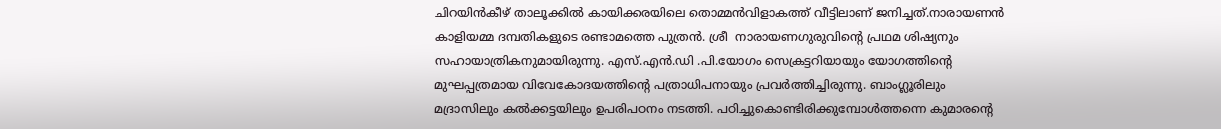ചിറയിന്‍കീഴ്‌ താലൂക്കില്‍ കായിക്കരയിലെ തൊമ്മന്‍വിളാകത്ത് വീട്ടിലാണ്‌ ജനിച്ചത്.നാരായണന്‍ കാളിയമ്മ ദമ്പതികളുടെ രണ്ടാമത്തെ പുത്രന്‍. ശ്രീ  നാരായണഗുരുവിന്‍റെ പ്രഥമ ശിഷ്യനും സഹായാത്രികനുമായിരുന്നു. എസ്.എന്‍.ഡി .പി.യോഗം സെക്രട്ടറിയായും യോഗത്തിന്‍റെ മുഘപ്പത്രമായ വിവേകോദയത്തിന്‍റെ പത്രാധിപനായും പ്രവര്‍ത്തിച്ചിരുന്നു. ബാംഗ്ലൂരിലും  മദ്രാസിലും കല്‍ക്കട്ടയിലും ഉപരിപഠനം നടത്തി. പഠിച്ചുകൊണ്ടിരിക്കുമ്പോള്‍ത്തന്നെ കുമാരന്‍റെ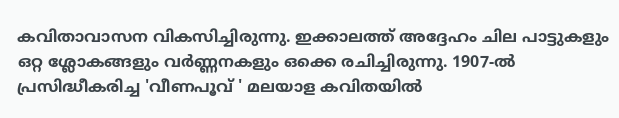കവിതാവാസന വികസിച്ചിരുന്നു. ഇക്കാലത്ത് അദ്ദേഹം ചില പാട്ടുകളും ഒറ്റ ശ്ലോകങ്ങളും വര്‍ണ്ണനകളും ഒക്കെ രചിച്ചിരുന്നു. 1907-ല്‍ പ്രസിദ്ധീകരിച്ച 'വീണപൂവ്‌ ' മലയാള കവിതയില്‍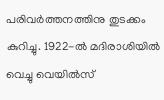പരിവര്‍ത്തനത്തിനു തുടക്കം കുറിച്ചു. 1922-ല്‍ മദിരാശിയില്‍ വെച്ചു വെയില്‍സ്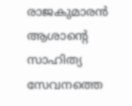രാജകുമാരന്‍ ആശാന്‍റെ സാഹിത്യ സേവനത്തെ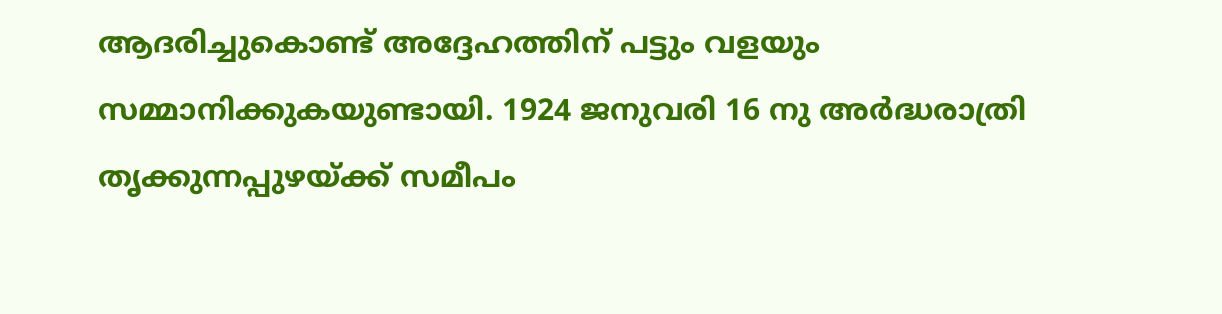ആദരിച്ചുകൊണ്ട് അദ്ദേഹത്തിന് പട്ടും വളയും സമ്മാനിക്കുകയുണ്ടായി. 1924 ജനുവരി 16 നു അര്‍ദ്ധരാത്രി  തൃക്കുന്നപ്പുഴയ്ക്ക് സമീപം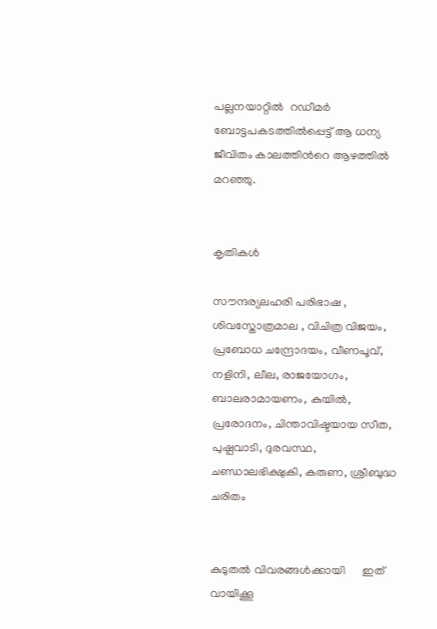പല്ലനയാറ്റില്‍  റഡീമര്‍ ബോട്ടപകടത്തില്‍പ്പെട്ട് ആ ധന്യ ജീവിതം കാലത്തിന്‍റെ ആഴത്തില്‍ മറഞ്ഞു.


കൃതികള്‍

സൗന്ദര്യലഹരി പരിഭാഷ , ശിവസ്തോത്രമാല , വിചിത്ര വിജയം, പ്രബോധ ചന്ദ്രോദയം, വീണപൂവ്‌, നളിനി, ലീല, രാജയോഗം, ബാലരാമായണം, കുയില്‍, പ്രരോദനം, ചിന്താവിഷ്ടയായ സീത, പുഷ്പവാടി, ദുരവസ്ഥ, ചണ്ഡാലഭിക്ഷുകി, കരുണ, ശ്രീബുദ്ധ ചരിതം


കുടുതല്‍ വിവരങ്ങള്‍ക്കായി      ഇത് വായിക്കൂ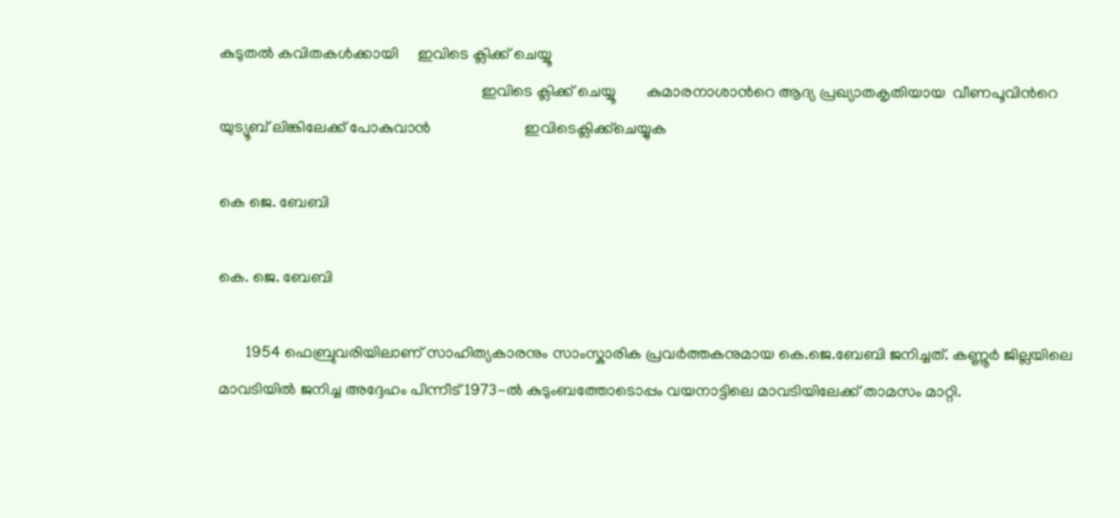കുടുതല്‍ കവിതകള്‍ക്കായി     ഇവിടെ ക്ലിക്ക് ചെയ്യൂ
                                                                   ഇവിടെ ക്ലിക്ക് ചെയ്യൂ        കുമാരനാശാന്‍റെ ആദ്യ പ്രഖ്യാതകൃതിയായ  വീണപൂവിന്‍റെ യുട്യൂബ് ലിങ്കിലേക്ക് പോകുവാന്‍                        ഇവിടെക്ലിക്ക്ചെയ്യുക

കെ ജെ. ബേബി

കെ. ജെ. ബേബി

       1954 ഫെബ്രുവരിയിലാണ് സാഹിത്യകാരനും സാംസ്കാരിക പ്രവര്‍ത്തകനുമായ കെ.ജെ.ബേബി ജനിച്ചത്. കണ്ണൂര്‍ ജില്ലയിലെ മാവടിയില്‍ ജനിച്ച അദ്ദേഹം പിന്നീട് 1973-ല്‍ കുടുംബത്തോടൊപ്പം വയനാട്ടിലെ മാവടിയിലേക്ക് താമസം മാറ്റി.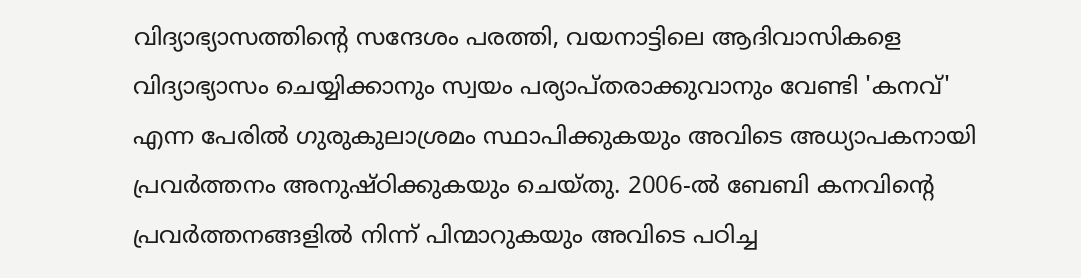വിദ്യാഭ്യാസത്തിന്‍റെ സന്ദേശം പരത്തി, വയനാട്ടിലെ ആദിവാസികളെ വിദ്യാഭ്യാസം ചെയ്യിക്കാനും സ്വയം പര്യാപ്തരാക്കുവാനും വേണ്ടി 'കനവ്' എന്ന പേരില്‍ ഗുരുകുലാശ്രമം സ്ഥാപിക്കുകയും അവിടെ അധ്യാപകനായി പ്രവര്‍ത്തനം അനുഷ്ഠിക്കുകയും ചെയ്തു. 2006-ല്‍ ബേബി കനവിന്‍റെ പ്രവര്‍ത്തനങ്ങളില്‍ നിന്ന് പിന്മാറുകയും അവിടെ പഠിച്ച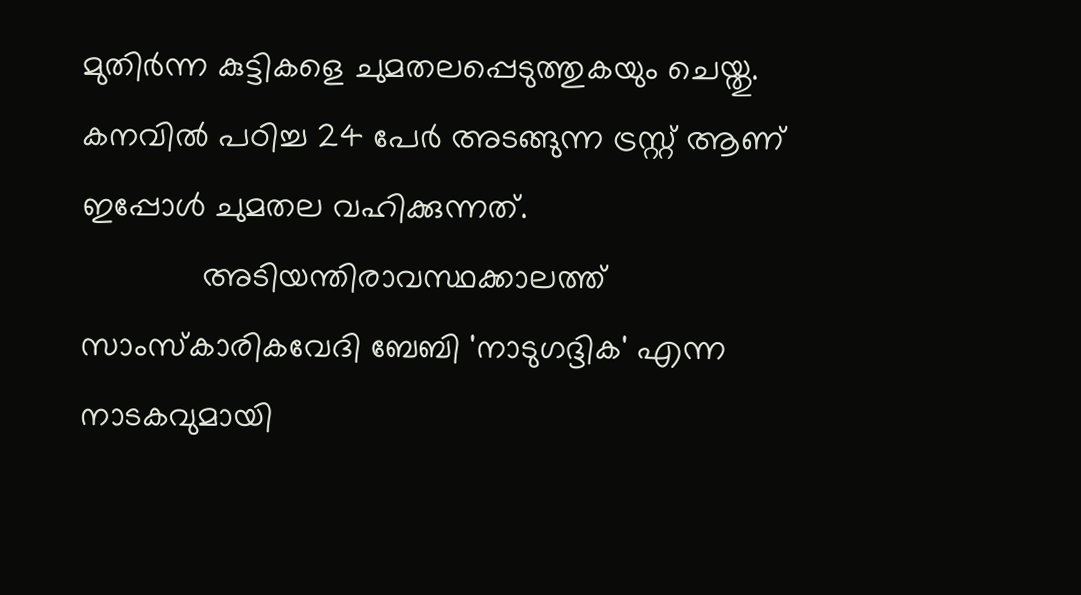മുതിര്‍ന്ന കുട്ടികളെ ചുമതലപ്പെടുത്തുകയും ചെയ്തു. കനവില്‍ പഠിച്ച 24 പേര്‍ അടങ്ങുന്ന ട്രസ്റ്റ്‌ ആണ് ഇപ്പോള്‍ ചുമതല വഹിക്കുന്നത്.
             അടിയന്തിരാവസ്ഥക്കാലത്ത് സാംസ്കാരികവേദി ബേബി 'നാടുഗദ്ദിക' എന്ന നാടകവുമായി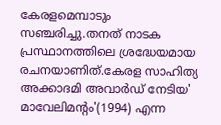കേരളമെമ്പാടും സഞ്ചരിച്ചു.തനത് നാടക പ്രസ്ഥാനത്തിലെ ശ്രദ്ധേയമായ രചനയാണിത്.കേരള സാഹിത്യ അക്കാദമി അവാര്‍ഡ്‌ നേടിയ' മാവേലിമന്‍റം'(1994) എന്ന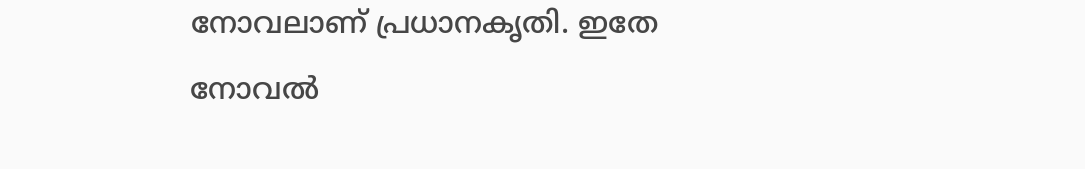നോവലാണ്‌ പ്രധാനകൃതി. ഇതേ നോവല്‍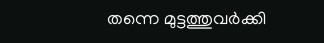തന്നെ മുട്ടത്തുവര്‍ക്കി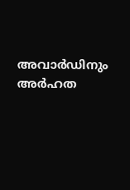അവാര്‍ഡിനും അര്‍ഹത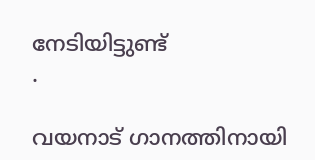നേടിയിട്ടുണ്ട്
.

വയനാട് ഗാനത്തിനായി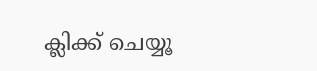ക്ലിക്ക് ചെയ്യൂ